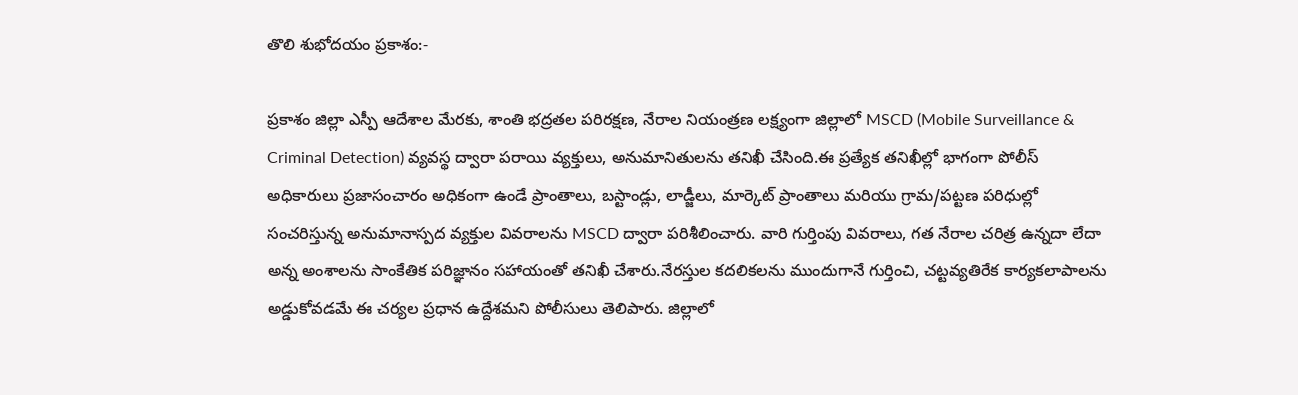తొలి శుభోదయం ప్రకాశం:-

ప్రకాశం జిల్లా ఎస్పీ ఆదేశాల మేరకు, శాంతి భద్రతల పరిరక్షణ, నేరాల నియంత్రణ లక్ష్యంగా జిల్లాలో MSCD (Mobile Surveillance & Criminal Detection) వ్యవస్థ ద్వారా పరాయి వ్యక్తులు, అనుమానితులను తనిఖీ చేసింది.ఈ ప్రత్యేక తనిఖీల్లో భాగంగా పోలీస్ అధికారులు ప్రజాసంచారం అధికంగా ఉండే ప్రాంతాలు, బస్టాండ్లు, లాడ్జీలు, మార్కెట్ ప్రాంతాలు మరియు గ్రామ/పట్టణ పరిధుల్లో సంచరిస్తున్న అనుమానాస్పద వ్యక్తుల వివరాలను MSCD ద్వారా పరిశీలించారు. వారి గుర్తింపు వివరాలు, గత నేరాల చరిత్ర ఉన్నదా లేదా అన్న అంశాలను సాంకేతిక పరిజ్ఞానం సహాయంతో తనిఖీ చేశారు.నేరస్తుల కదలికలను ముందుగానే గుర్తించి, చట్టవ్యతిరేక కార్యకలాపాలను అడ్డుకోవడమే ఈ చర్యల ప్రధాన ఉద్దేశమని పోలీసులు తెలిపారు. జిల్లాలో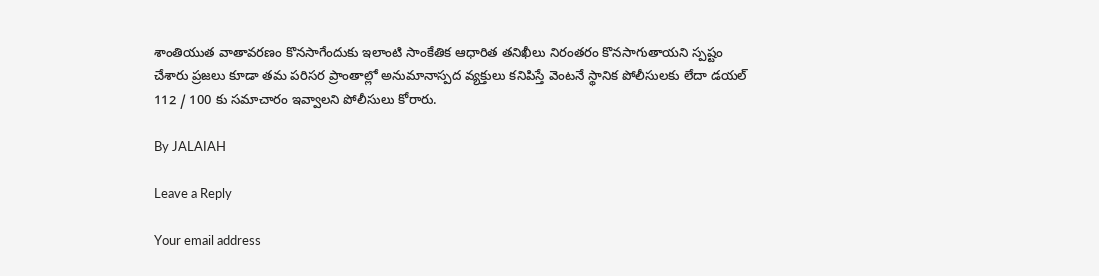శాంతియుత వాతావరణం కొనసాగేందుకు ఇలాంటి సాంకేతిక ఆధారిత తనిఖీలు నిరంతరం కొనసాగుతాయని స్పష్టం చేశారు ప్రజలు కూడా తమ పరిసర ప్రాంతాల్లో అనుమానాస్పద వ్యక్తులు కనిపిస్తే వెంటనే స్థానిక పోలీసులకు లేదా డయల్ 112 / 100 కు సమాచారం ఇవ్వాలని పోలీసులు కోరారు.

By JALAIAH

Leave a Reply

Your email address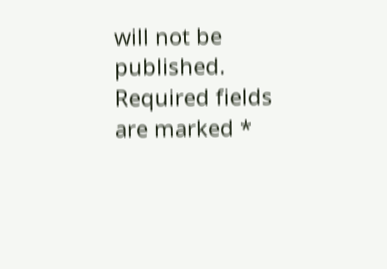will not be published. Required fields are marked *